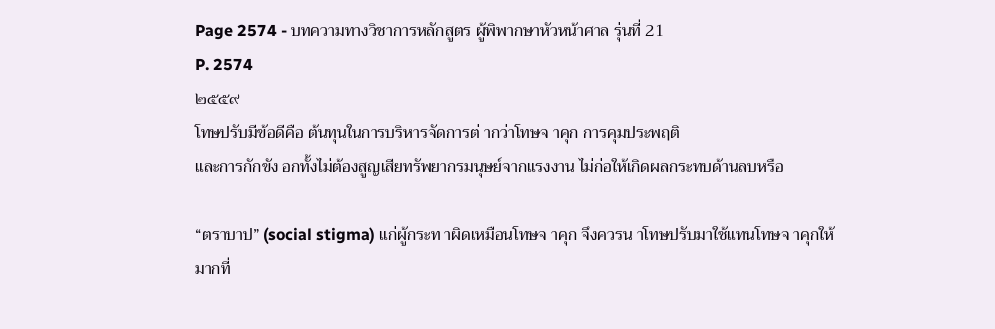Page 2574 - บทความทางวิชาการหลักสูตร ผู้พิพากษาหัวหน้าศาล รุ่นที่ 21
P. 2574
๒๕๕๙
โทษปรับมีข้อดีคือ ต้นทุนในการบริหารจัดการต่ ากว่าโทษจ าคุก การคุมประพฤติ
และการกักขัง อกทั้งไม่ต้องสูญเสียทรัพยากรมนุษย์จากแรงงาน ไม่ก่อให้เกิดผลกระทบด้านลบหรือ

“ตราบาป” (social stigma) แก่ผู้กระท าผิดเหมือนโทษจ าคุก จึงควรน าโทษปรับมาใช้แทนโทษจ าคุกให้
มากที่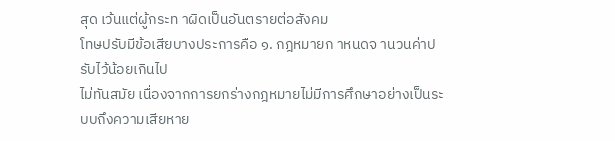สุด เว้นแต่ผู้กระท าผิดเป็นอันตรายต่อสังคม
โทษปรับมีข้อเสียบางประการคือ ๑. กฎหมายก าหนดจ านวนค่าปรับไว้น้อยเกินไป
ไม่ทันสมัย เนื่องจากการยกร่างกฎหมายไม่มีการศึกษาอย่างเป็นระบบถึงความเสียหาย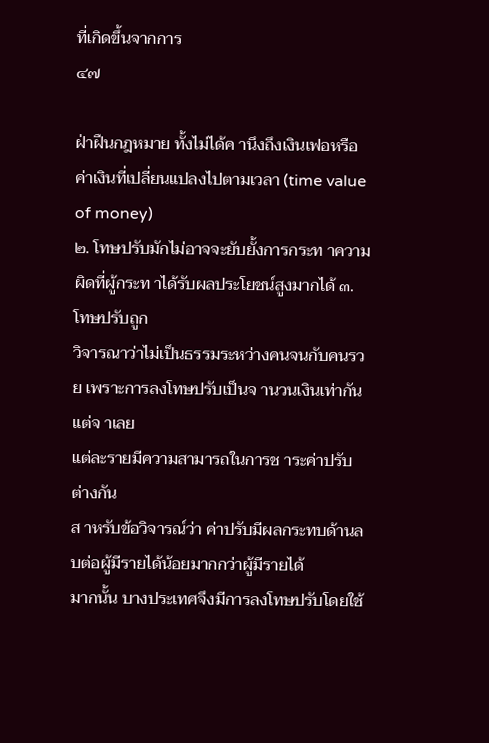ที่เกิดขึ้นจากการ
๔๗

ฝ่าฝืนกฎหมาย ทั้งไม่ได้ค านึงถึงเงินเฟอหรือค่าเงินที่เปลี่ยนแปลงไปตามเวลา (time value of money)
๒. โทษปรับมักไม่อาจจะยับยั้งการกระท าความผิดที่ผู้กระท าได้รับผลประโยชน์สูงมากได้ ๓. โทษปรับถูก
วิจารณาว่าไม่เป็นธรรมระหว่างคนจนกับคนรวย เพราะการลงโทษปรับเป็นจ านวนเงินเท่ากัน แต่จ าเลย
แต่ละรายมีความสามารถในการช าระค่าปรับต่างกัน
ส าหรับข้อวิจารณ์ว่า ค่าปรับมีผลกระทบด้านลบต่อผู้มีรายได้น้อยมากกว่าผู้มีรายได้
มากนั้น บางประเทศจึงมีการลงโทษปรับโดยใช้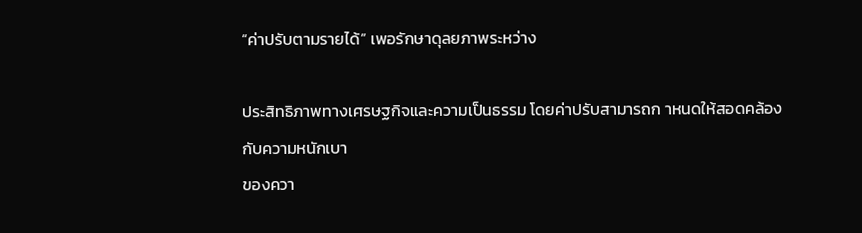“ค่าปรับตามรายได้” เพอรักษาดุลยภาพระหว่าง

ประสิทธิภาพทางเศรษฐกิจและความเป็นธรรม โดยค่าปรับสามารถก าหนดให้สอดคล้องกับความหนักเบา
ของควา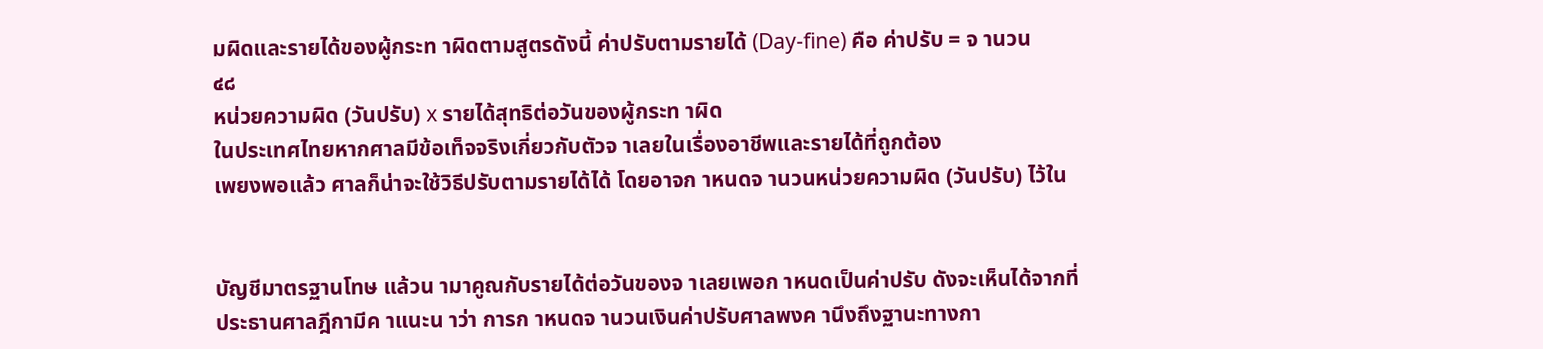มผิดและรายได้ของผู้กระท าผิดตามสูตรดังนี้ ค่าปรับตามรายได้ (Day-fine) คือ ค่าปรับ = จ านวน
๔๘
หน่วยความผิด (วันปรับ) x รายได้สุทธิต่อวันของผู้กระท าผิด
ในประเทศไทยหากศาลมีข้อเท็จจริงเกี่ยวกับตัวจ าเลยในเรื่องอาชีพและรายได้ที่ถูกต้อง
เพยงพอแล้ว ศาลก็น่าจะใช้วิธีปรับตามรายได้ได้ โดยอาจก าหนดจ านวนหน่วยความผิด (วันปรับ) ไว้ใน


บัญชีมาตรฐานโทษ แล้วน ามาคูณกับรายได้ต่อวันของจ าเลยเพอก าหนดเป็นค่าปรับ ดังจะเห็นได้จากที่
ประธานศาลฎีกามีค าแนะน าว่า การก าหนดจ านวนเงินค่าปรับศาลพงค านึงถึงฐานะทางกา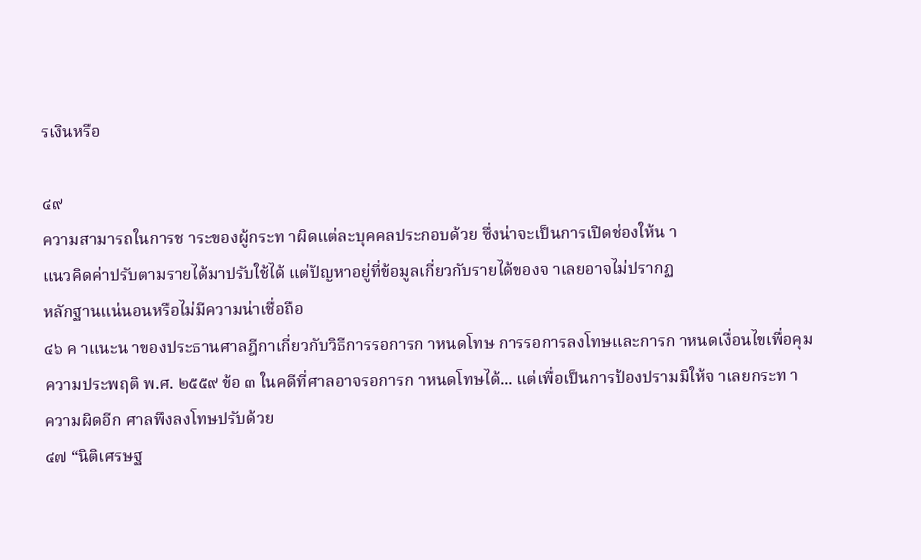รเงินหรือ

๔๙
ความสามารถในการช าระของผู้กระท าผิดแต่ละบุคคลประกอบด้วย ซึ่งน่าจะเป็นการเปิดช่องให้น า
แนวคิดค่าปรับตามรายได้มาปรับใช้ได้ แต่ปัญหาอยู่ที่ข้อมูลเกี่ยวกับรายได้ของจ าเลยอาจไม่ปรากฏ
หลักฐานแน่นอนหรือไม่มีความน่าเชื่อถือ
๔๖ ค าแนะน าของประธานศาลฎีกาเกี่ยวกับวิธีการรอการก าหนดโทษ การรอการลงโทษและการก าหนดเงื่อนไขเพื่อคุม
ความประพฤติ พ.ศ. ๒๕๕๙ ข้อ ๓ ในคดีที่ศาลอาจรอการก าหนดโทษได้... แต่เพื่อเป็นการป้องปรามมิให้จ าเลยกระท า
ความผิดอีก ศาลพึงลงโทษปรับด้วย
๔๗ “นิติเศรษฐ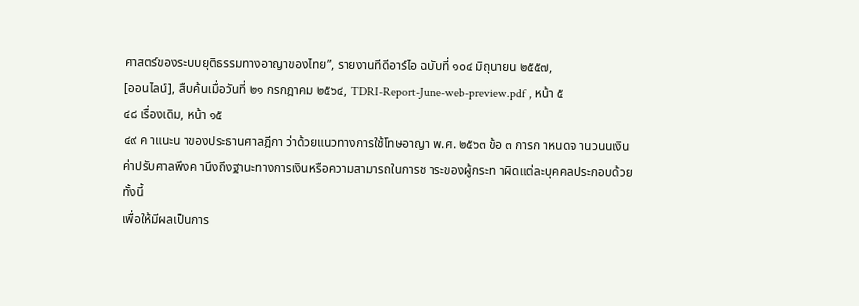ศาสตร์ของระบบยุติธรรมทางอาญาของไทย”, รายงานทีดีอาร์ไอ ฉบับที่ ๑๐๔ มิถุนายน ๒๕๕๗,
[ออนไลน์], สืบค้นเมื่อวันที่ ๒๑ กรกฎาคม ๒๕๖๔, TDRI-Report-June-web-preview.pdf , หน้า ๕
๔๘ เรื่องเดิม, หน้า ๑๕
๔๙ ค าแนะน าของประธานศาลฎีกา ว่าด้วยแนวทางการใช้โทษอาญา พ.ศ. ๒๕๖๓ ข้อ ๓ การก าหนดจ านวนนเงิน
ค่าปรับศาลพึงค านึงถึงฐานะทางการเงินหรือความสามารถในการช าระของผู้กระท าผิดแต่ละบุคคลประกอบด้วย ทั้งนี้
เพื่อให้มีผลเป็นการ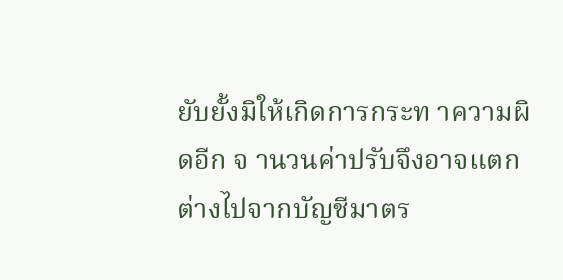ยับยั้งมิให้เกิดการกระท าความผิดอีก จ านวนค่าปรับจึงอาจแตกต่างไปจากบัญชีมาตร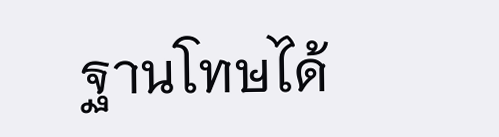ฐานโทษได้